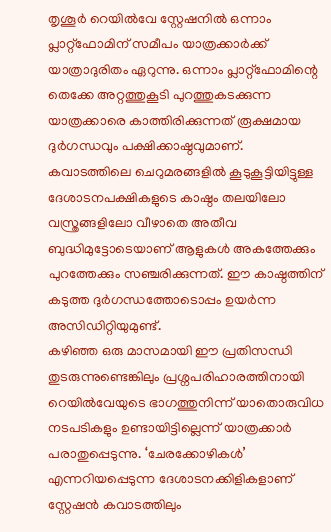തൃശൂർ റെയിൽവേ സ്റ്റേഷനിൽ ഒന്നാം പ്ലാറ്റ്ഫോമിന് സമീപം യാത്രക്കാർക്ക് യാത്രാദുരിതം ഏറുന്നു. ഒന്നാം പ്ലാറ്റ്ഫോമിന്റെ തെക്കേ അറ്റത്തുകൂടി പുറത്തുകടക്കുന്ന യാത്രക്കാരെ കാത്തിരിക്കുന്നത് രൂക്ഷമായ ദുർഗന്ധവും പക്ഷിക്കാഷ്ഠവുമാണ്.
കവാടത്തിലെ ചെറുമരങ്ങളിൽ കൂടുകൂട്ടിയിട്ടുള്ള ദേശാടനപക്ഷികളുടെ കാഷ്ഠം തലയിലോ വസ്ത്രങ്ങളിലോ വീഴാതെ അതീവ ബുദ്ധിമുട്ടോടെയാണ് ആളുകൾ അകത്തേക്കും പുറത്തേക്കും സഞ്ചരിക്കുന്നത്. ഈ കാഷ്ഠത്തിന് കടുത്ത ദുർഗന്ധത്തോടൊപ്പം ഉയർന്ന അസിഡിറ്റിയുമുണ്ട്.
കഴിഞ്ഞ ഒരു മാസമായി ഈ പ്രതിസന്ധി തുടരുന്നുണ്ടെങ്കിലും പ്രശ്നപരിഹാരത്തിനായി റെയിൽവേയുടെ ഭാഗത്തുനിന്ന് യാതൊരുവിധ നടപടികളും ഉണ്ടായിട്ടില്ലെന്ന് യാത്രക്കാർ പരാതുപ്പെടുന്നു. ‘ചേരക്കോഴികൾ’ എന്നറിയപ്പെടുന്ന ദേശാടനക്കിളികളാണ് സ്റ്റേഷൻ കവാടത്തിലും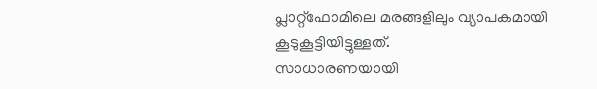പ്ലാറ്റ്ഫോമിലെ മരങ്ങളിലും വ്യാപകമായി കൂടുകൂട്ടിയിട്ടുള്ളത്.
സാധാരണയായി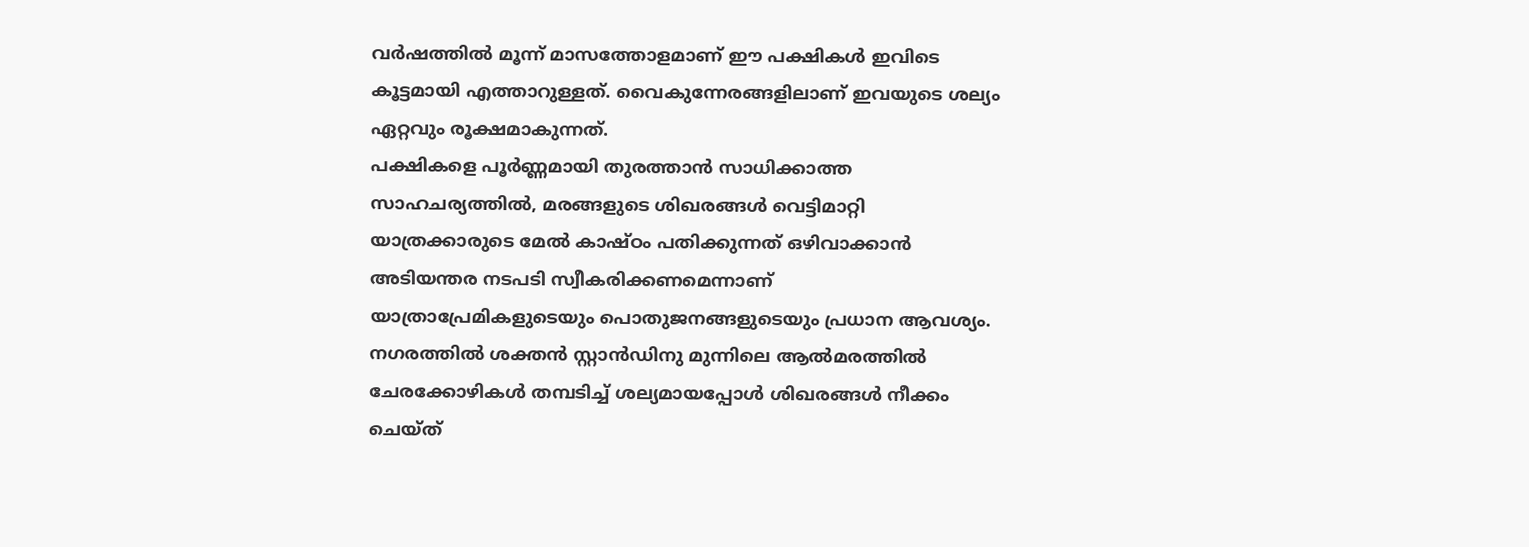വർഷത്തിൽ മൂന്ന് മാസത്തോളമാണ് ഈ പക്ഷികൾ ഇവിടെ കൂട്ടമായി എത്താറുള്ളത്. വൈകുന്നേരങ്ങളിലാണ് ഇവയുടെ ശല്യം ഏറ്റവും രൂക്ഷമാകുന്നത്.
പക്ഷികളെ പൂർണ്ണമായി തുരത്താൻ സാധിക്കാത്ത സാഹചര്യത്തിൽ, മരങ്ങളുടെ ശിഖരങ്ങൾ വെട്ടിമാറ്റി യാത്രക്കാരുടെ മേൽ കാഷ്ഠം പതിക്കുന്നത് ഒഴിവാക്കാൻ അടിയന്തര നടപടി സ്വീകരിക്കണമെന്നാണ് യാത്രാപ്രേമികളുടെയും പൊതുജനങ്ങളുടെയും പ്രധാന ആവശ്യം. നഗരത്തിൽ ശക്തൻ സ്റ്റാൻഡിനു മുന്നിലെ ആൽമരത്തിൽ ചേരക്കോഴികൾ തമ്പടിച്ച് ശല്യമായപ്പോൾ ശിഖരങ്ങൾ നീക്കം ചെയ്ത്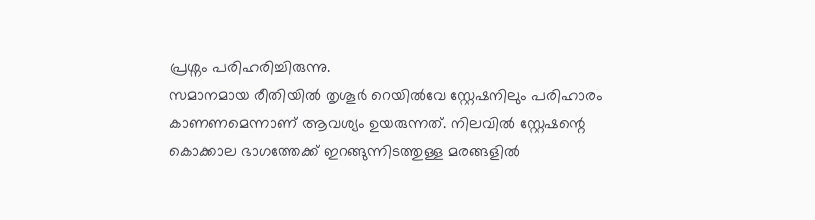പ്രശ്നം പരിഹരിച്ചിരുന്നു.
സമാനമായ രീതിയിൽ തൃശൂർ റെയിൽവേ സ്റ്റേഷനിലും പരിഹാരം കാണണമെന്നാണ് ആവശ്യം ഉയരുന്നത്. നിലവിൽ സ്റ്റേഷന്റെ കൊക്കാല ഭാഗത്തേക്ക് ഇറങ്ങുന്നിടത്തുള്ള മരങ്ങളിൽ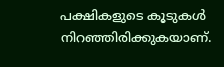പക്ഷികളുടെ കൂടുകൾ നിറഞ്ഞിരിക്കുകയാണ്.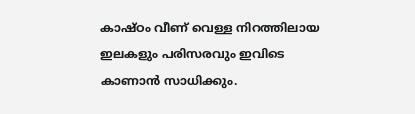കാഷ്ഠം വീണ് വെള്ള നിറത്തിലായ ഇലകളും പരിസരവും ഇവിടെ കാണാൻ സാധിക്കും.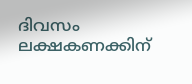ദിവസം ലക്ഷകണക്കിന്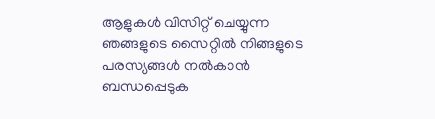ആളുകൾ വിസിറ്റ് ചെയ്യുന്ന ഞങ്ങളുടെ സൈറ്റിൽ നിങ്ങളുടെ പരസ്യങ്ങൾ നൽകാൻ ബന്ധപ്പെടുക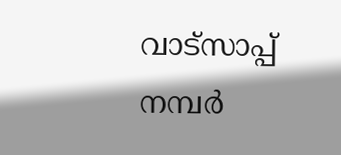വാട്സാപ്പ് നമ്പർ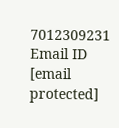7012309231 Email ID [email protected]